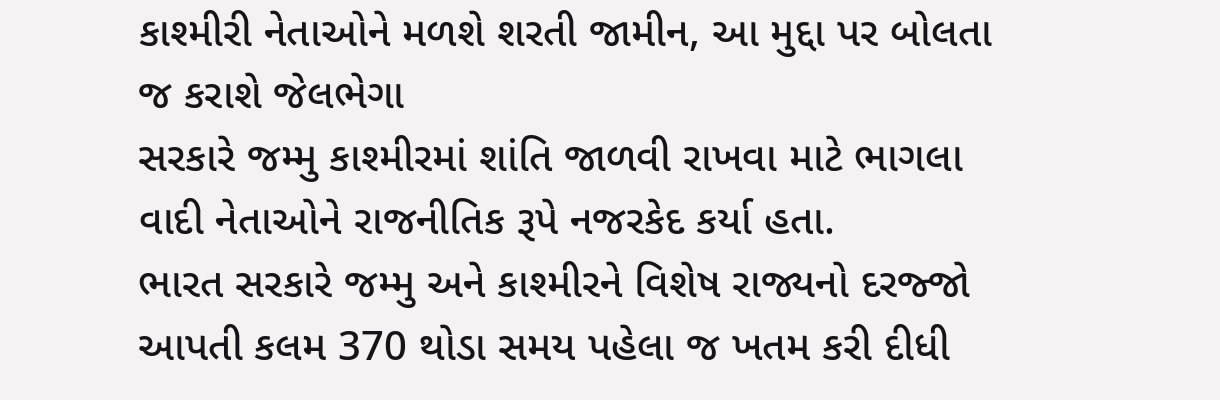કાશ્મીરી નેતાઓને મળશે શરતી જામીન, આ મુદ્દા પર બોલતા જ કરાશે જેલભેગા
સરકારે જમ્મુ કાશ્મીરમાં શાંતિ જાળવી રાખવા માટે ભાગલા વાદી નેતાઓને રાજનીતિક રૂપે નજરકેદ કર્યા હતા.
ભારત સરકારે જમ્મુ અને કાશ્મીરને વિશેષ રાજ્યનો દરજ્જો આપતી કલમ 370 થોડા સમય પહેલા જ ખતમ કરી દીધી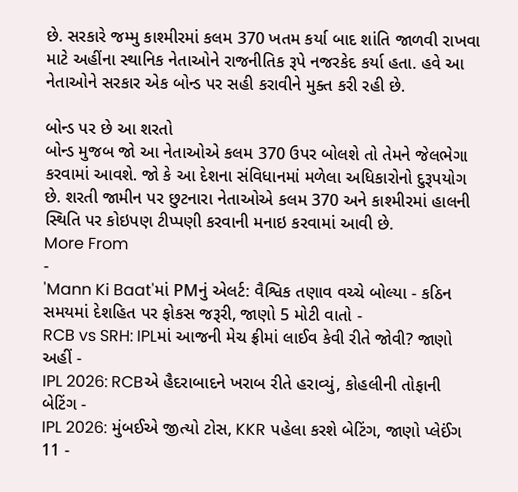છે. સરકારે જમ્મુ કાશ્મીરમાં કલમ 370 ખતમ કર્યા બાદ શાંતિ જાળવી રાખવા માટે અહીંના સ્થાનિક નેતાઓને રાજનીતિક રૂપે નજરકેદ કર્યા હતા. હવે આ નેતાઓને સરકાર એક બોન્ડ પર સહી કરાવીને મુક્ત કરી રહી છે.

બોન્ડ પર છે આ શરતો
બોન્ડ મુજબ જો આ નેતાઓએ કલમ 370 ઉપર બોલશે તો તેમને જેલભેગા કરવામાં આવશે. જો કે આ દેશના સંવિધાનમાં મળેલા અધિકારોનો દુરૂપયોગ છે. શરતી જામીન પર છુટનારા નેતાઓએ કલમ 370 અને કાશ્મીરમાં હાલની સ્થિતિ પર કોઇપણ ટીપ્પણી કરવાની મનાઇ કરવામાં આવી છે.
More From
-
'Mann Ki Baat'માં PMનું એલર્ટ: વૈશ્વિક તણાવ વચ્ચે બોલ્યા - કઠિન સમયમાં દેશહિત પર ફોકસ જરૂરી, જાણો 5 મોટી વાતો -
RCB vs SRH: IPLમાં આજની મેચ ફ્રીમાં લાઈવ કેવી રીતે જોવી? જાણો અહીં -
IPL 2026: RCBએ હૈદરાબાદને ખરાબ રીતે હરાવ્યું, કોહલીની તોફાની બેટિંગ -
IPL 2026: મુંબઈએ જીત્યો ટોસ, KKR પહેલા કરશે બેટિંગ, જાણો પ્લેઈંગ 11 -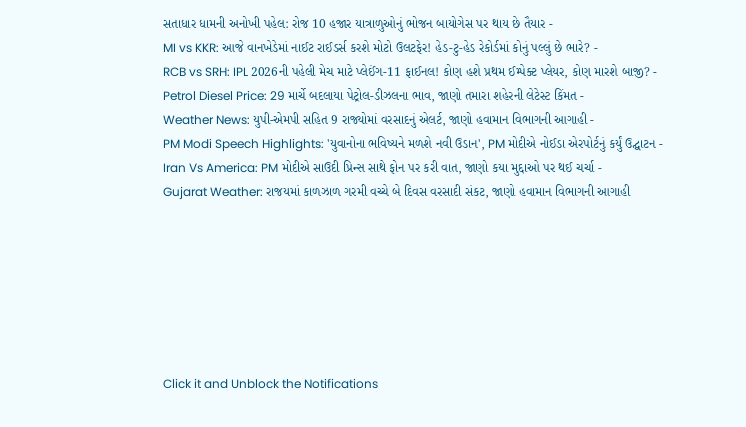સતાધાર ધામની અનોખી પહેલ: રોજ 10 હજાર યાત્રાળુઓનું ભોજન બાયોગેસ પર થાય છે તૈયાર -
MI vs KKR: આજે વાનખેડેમાં નાઈટ રાઈડર્સ કરશે મોટો ઉલટફેર! હેડ-ટુ-હેડ રેકોર્ડમાં કોનું પલ્લું છે ભારે? -
RCB vs SRH: IPL 2026ની પહેલી મેચ માટે પ્લેઈંગ-11 ફાઈનલ! કોણ હશે પ્રથમ ઈમ્પેક્ટ પ્લેયર, કોણ મારશે બાજી? -
Petrol Diesel Price: 29 માર્ચે બદલાયા પેટ્રોલ-ડીઝલના ભાવ, જાણો તમારા શહેરની લેટેસ્ટ કિંમત -
Weather News: યુપી-એમપી સહિત 9 રાજ્યોમાં વરસાદનું એલર્ટ, જાણો હવામાન વિભાગની આગાહી -
PM Modi Speech Highlights: 'યુવાનોના ભવિષ્યને મળશે નવી ઉડાન', PM મોદીએ નોઈડા એરપોર્ટનું કર્યું ઉદ્ઘાટન -
Iran Vs America: PM મોદીએ સાઉદી પ્રિન્સ સાથે ફોન પર કરી વાત, જાણો કયા મુદ્દાઓ પર થઈ ચર્ચા -
Gujarat Weather: રાજયમાં કાળઝાળ ગરમી વચ્ચે બે દિવસ વરસાદી સંકટ, જાણો હવામાન વિભાગની આગાહી







Click it and Unblock the Notifications